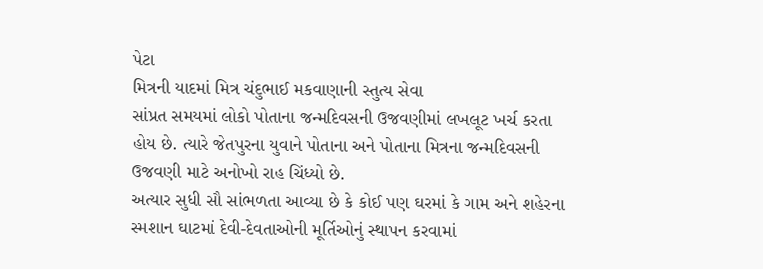પેટા
મિત્રની યાદમાં મિત્ર ચંદુભાઈ મકવાણાની સ્તુત્ય સેવા
સાંપ્રત સમયમાં લોકો પોતાના જન્મદિવસની ઉજવણીમાં લખલૂટ ખર્ચ કરતા હોય છે. ત્યારે જેતપુરના યુવાને પોતાના અને પોતાના મિત્રના જન્મદિવસની ઉજવણી માટે અનોખો રાહ ચિંધ્યો છે.
અત્યાર સુધી સૌ સાંભળતા આવ્યા છે કે કોઈ પણ ઘરમાં કે ગામ અને શહેરના સ્મશાન ઘાટમાં દેવી-દેવતાઓની મૂર્તિઓનું સ્થાપન કરવામાં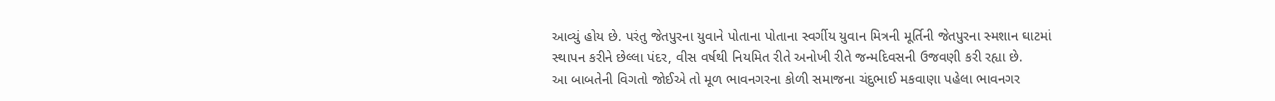આવ્યું હોય છે. પરંતુ જેતપુરના યુવાને પોતાના પોતાના સ્વર્ગીય યુવાન મિત્રની મૂર્તિની જેતપુરના સ્મશાન ઘાટમાં સ્થાપન કરીને છેલ્લા પંદર, વીસ વર્ષથી નિયમિત રીતે અનોખી રીતે જન્મદિવસની ઉજવણી કરી રહ્યા છે.
આ બાબતેની વિગતો જોઈએ તો મૂળ ભાવનગરના કોળી સમાજના ચંદુભાઈ મકવાણા પહેલા ભાવનગર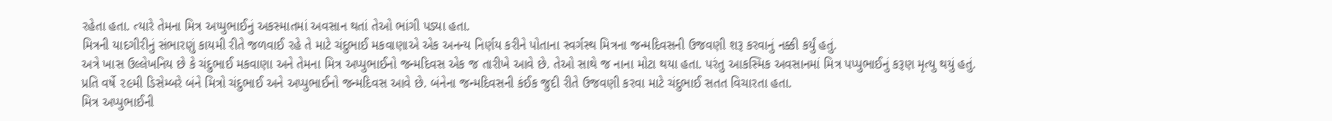રહેતા હતા. ત્યારે તેમના મિત્ર અપ્પુભાઈનું અકસ્માતમાં અવસાન થતાં તેઓ ભાંગી પડ્યા હતા.
મિત્રની યાદગીરીનું સંભારણું કાયમી રીતે જળવાઈ રહે તે માટે ચંદુભાઈ મકવાણાએ એક અનન્ય નિર્ણય કરીને પોતાના સ્વર્ગસ્થ મિત્રના જન્મદિવસની ઉજવણી શરૂ કરવાનું નક્કી કર્યું હતું.
અત્રે ખાસ ઉલ્લેખનિય છે કે ચંદુભાઈ મકવાણા અને તેમના મિત્ર અપ્પુભાઈનો જન્મદિવસ એક જ તારીખે આવે છે. તેઓ સાથે જ નાના મોટા થયા હતા. પરંતુ આકસ્મિક અવસાનમાં મિત્ર પપ્પુભાઈનું કરૂણ મૃત્યુ થયું હતું.
પ્રતિ વર્ષે ૨૯મી ડિસેમ્બરે બંને મિત્રો ચંદુભાઈ અને અપ્પુભાઈનો જન્મદિવસ આવે છે. બંનેના જન્મદિવસની કંઈક જુદી રીતે ઉજવણી કરવા માટે ચંદુભાઈ સતત વિચારતા હતા.
મિત્ર અપ્પુભાઈની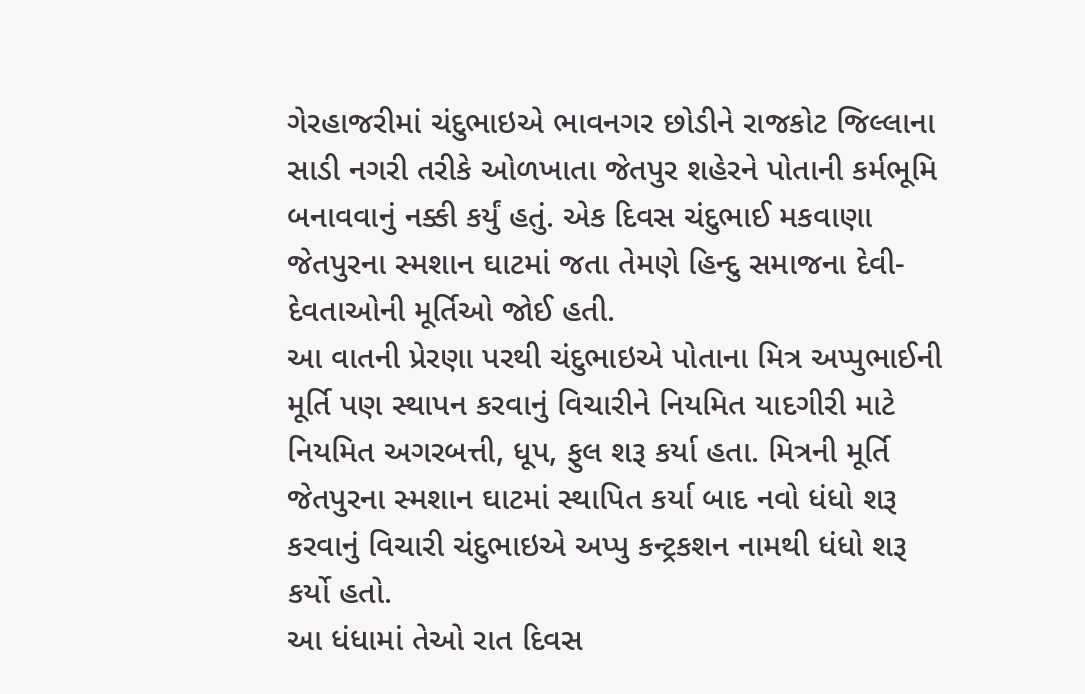ગેરહાજરીમાં ચંદુભાઇએ ભાવનગર છોડીને રાજકોટ જિલ્લાના સાડી નગરી તરીકે ઓળખાતા જેતપુર શહેરને પોતાની કર્મભૂમિ બનાવવાનું નક્કી કર્યું હતું. એક દિવસ ચંદુભાઈ મકવાણા જેતપુરના સ્મશાન ઘાટમાં જતા તેમણે હિન્દુ સમાજના દેવી-દેવતાઓની મૂર્તિઓ જોઈ હતી.
આ વાતની પ્રેરણા પરથી ચંદુભાઇએ પોતાના મિત્ર અપ્પુભાઈની મૂર્તિ પણ સ્થાપન કરવાનું વિચારીને નિયમિત યાદગીરી માટે નિયમિત અગરબત્તી, ધૂપ, ફુલ શરૂ કર્યા હતા. મિત્રની મૂર્તિ જેતપુરના સ્મશાન ઘાટમાં સ્થાપિત કર્યા બાદ નવો ધંધો શરૂ કરવાનું વિચારી ચંદુભાઇએ અપ્પુ કન્ટ્રકશન નામથી ધંધો શરૂ કર્યો હતો.
આ ધંધામાં તેઓ રાત દિવસ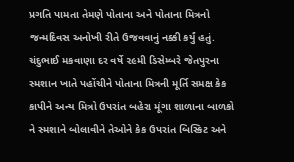પ્રગતિ પામતા તેમણે પોતાના અને પોતાના મિત્રનો જન્મદિવસ અનોખી રીતે ઉજવવાનું નક્કી કર્યું હતું. ચંદુભાઈ મકવાણા દર વર્ષે ૨૯મી ડિસેમ્બરે જેતપુરના સ્મશાન ખાતે પહોંચીને પોતાના મિત્રની મૂર્તિ સમક્ષ કેક કાપીને અન્ય મિત્રો ઉપરાંત બહેરા મૂંગા શાળાના બાળકો ને સ્મશાને બોલાવીને તેઓને કેક ઉપરાંત બિસ્કિટ અને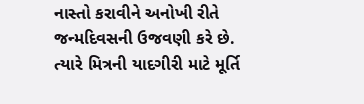નાસ્તો કરાવીને અનોખી રીતે જન્મદિવસની ઉજવણી કરે છે.
ત્યારે મિત્રની યાદગીરી માટે મૂર્તિ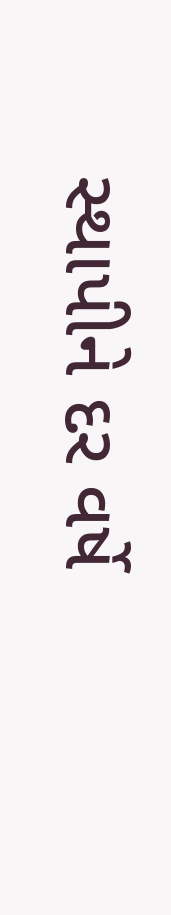સ્થાપીને દર વર્ષે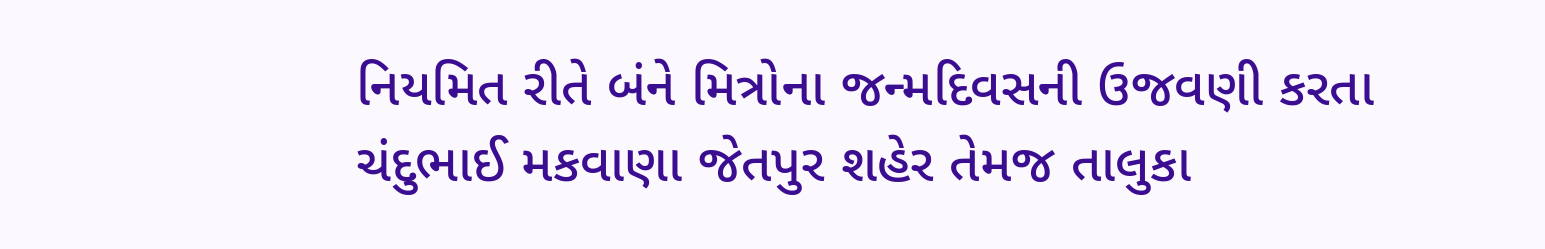નિયમિત રીતે બંને મિત્રોના જન્મદિવસની ઉજવણી કરતા ચંદુભાઈ મકવાણા જેતપુર શહેર તેમજ તાલુકા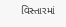વિસ્તારમાં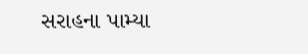સરાહના પામ્યા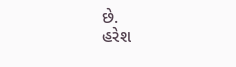છે.
હરેશ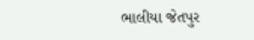ભાલીયા જેતપુર